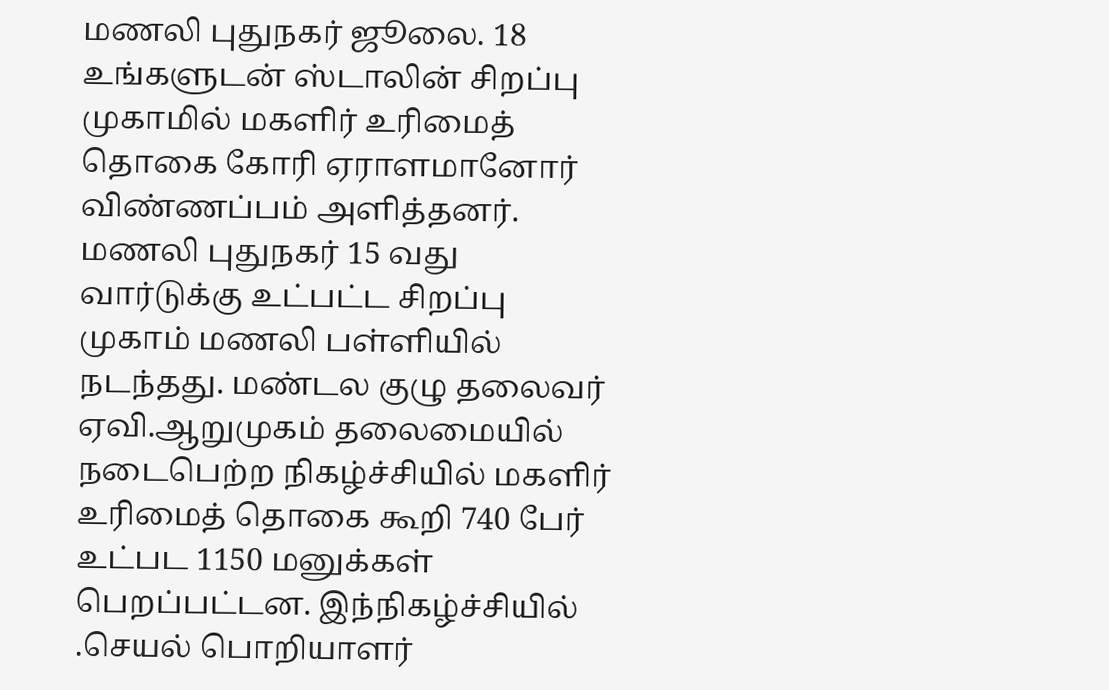மணலி புதுநகர் ஜூலை. 18 உங்களுடன் ஸ்டாலின் சிறப்பு முகாமில் மகளிர் உரிமைத் தொகை கோரி ஏராளமானோர் விண்ணப்பம் அளித்தனர். மணலி புதுநகர் 15 வது வார்டுக்கு உட்பட்ட சிறப்பு முகாம் மணலி பள்ளியில் நடந்தது. மண்டல குழு தலைவர் ஏவி.ஆறுமுகம் தலைமையில் நடைபெற்ற நிகழ்ச்சியில் மகளிர் உரிமைத் தொகை கூறி 740 பேர் உட்பட 1150 மனுக்கள் பெறப்பட்டன. இந்நிகழ்ச்சியில் .செயல் பொறியாளர்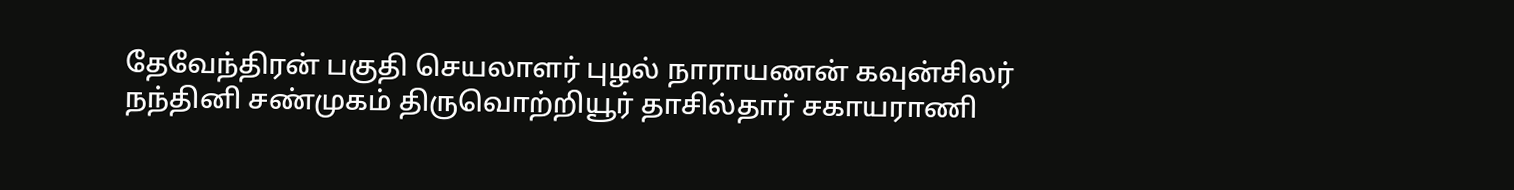தேவேந்திரன் பகுதி செயலாளர் புழல் நாராயணன் கவுன்சிலர் நந்தினி சண்முகம் திருவொற்றியூர் தாசில்தார் சகாயராணி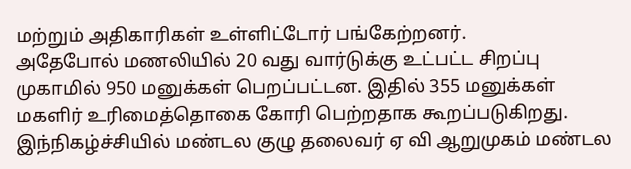மற்றும் அதிகாரிகள் உள்ளிட்டோர் பங்கேற்றனர்.
அதேபோல் மணலியில் 20 வது வார்டுக்கு உட்பட்ட சிறப்பு முகாமில் 950 மனுக்கள் பெறப்பட்டன. இதில் 355 மனுக்கள் மகளிர் உரிமைத்தொகை கோரி பெற்றதாக கூறப்படுகிறது. இந்நிகழ்ச்சியில் மண்டல குழு தலைவர் ஏ வி ஆறுமுகம் மண்டல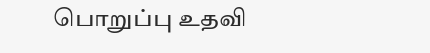பொறுப்பு உதவி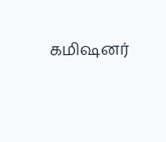கமிஷனர்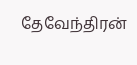தேவேந்திரன்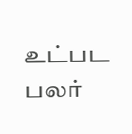உட்பட பலர்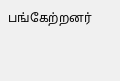பங்கேற்றனர்